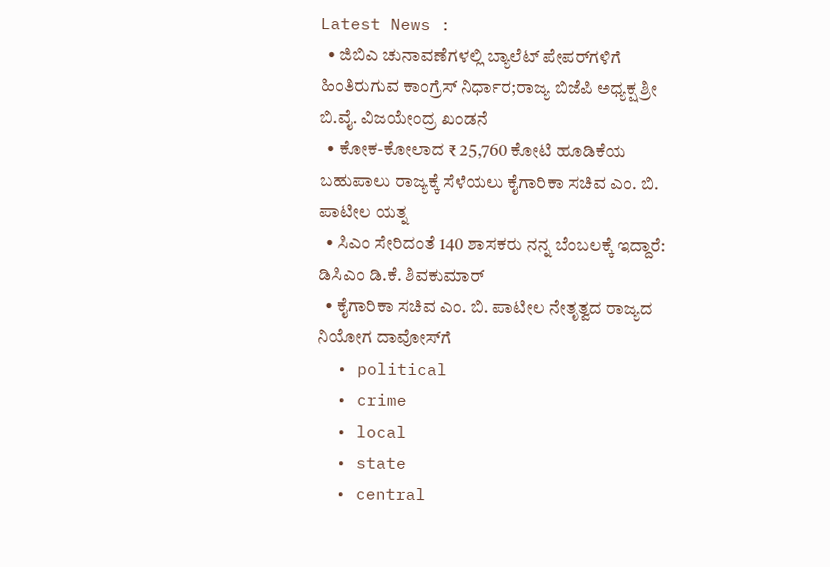Latest News :
  • ಜಿಬಿಎ ಚುನಾವಣೆಗಳಲ್ಲಿ ಬ್ಯಾಲೆಟ್ ಪೇಪರ್‌ಗಳಿಗೆ ಹಿಂತಿರುಗುವ ಕಾಂಗ್ರೆಸ್ ನಿರ್ಧಾರ;ರಾಜ್ಯ ಬಿಜೆಪಿ ಅಧ್ಯಕ್ಷ ಶ್ರೀ ಬಿ.ವೈ. ವಿಜಯೇಂದ್ರ ಖಂಡನೆ
  • ಕೋಕ-ಕೋಲಾದ ₹ 25,760 ಕೋಟಿ ಹೂಡಿಕೆಯ ಬಹುಪಾಲು ರಾಜ್ಯಕ್ಕೆ ಸೆಳೆಯಲು ಕೈಗಾರಿಕಾ ಸಚಿವ ಎಂ. ಬಿ. ಪಾಟೀಲ ಯತ್ನ
  • ಸಿಎಂ ಸೇರಿದಂತೆ 140 ಶಾಸಕರು ನನ್ನ ಬೆಂಬಲಕ್ಕೆ ಇದ್ದಾರೆ: ಡಿಸಿಎಂ ಡಿ.ಕೆ. ಶಿವಕುಮಾರ್
  • ಕೈಗಾರಿಕಾ ಸಚಿವ ಎಂ. ಬಿ. ಪಾಟೀಲ ನೇತೃತ್ವದ ರಾಜ್ಯದ ನಿಯೋಗ ದಾವೋಸ್‌ಗೆ
  • political
  • crime
  • local
  • state
  • central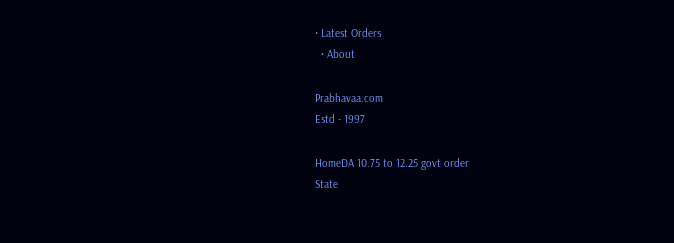• Latest Orders
  • About

Prabhavaa.com
Estd - 1997

HomeDA 10.75 to 12.25 govt order
State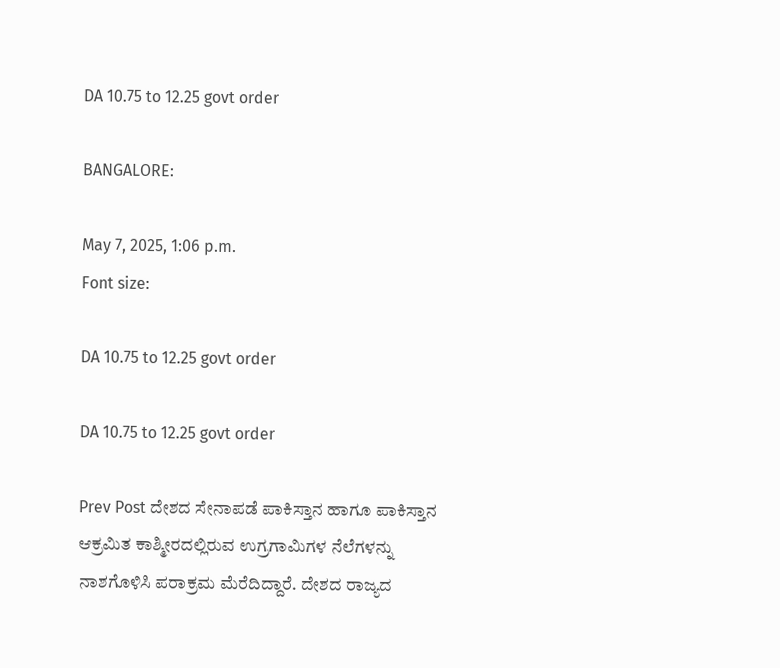DA 10.75 to 12.25 govt order

BANGALORE:

May 7, 2025, 1:06 p.m.
Font size:

DA 10.75 to 12.25 govt order

DA 10.75 to 12.25 govt order

Prev Post ದೇಶದ ಸೇನಾಪಡೆ ಪಾಕಿಸ್ತಾನ ಹಾಗೂ ಪಾಕಿಸ್ತಾನ ಆಕ್ರಮಿತ ಕಾಶ್ಮೀರದಲ್ಲಿರುವ ಉಗ್ರಗಾಮಿಗಳ ನೆಲೆಗಳನ್ನು ನಾಶಗೊಳಿಸಿ ಪರಾಕ್ರಮ ಮೆರೆದಿದ್ದಾರೆ. ದೇಶದ ರಾಜ್ಯದ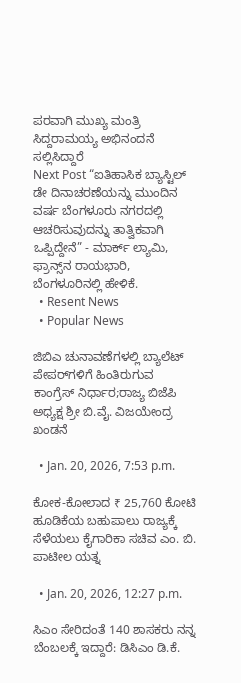ಪರವಾಗಿ ಮುಖ್ಯ ಮಂತ್ರಿ ಸಿದ್ದರಾಮಯ್ಯ ಅಭಿನಂದನೆ ಸಲ್ಲಿಸಿದ್ದಾರೆ
Next Post “ಐತಿಹಾಸಿಕ ಬ್ಯಾಸ್ಟಿಲ್ ಡೇ ದಿನಾಚರಣೆಯನ್ನು ಮುಂದಿನ ವರ್ಷ ಬೆಂಗಳೂರು ನಗರದಲ್ಲಿ ಆಚರಿಸುವುದನ್ನು ತಾತ್ವಿಕವಾಗಿ ಒಪ್ಪಿದ್ದೇನೆ” - ಮಾರ್ಕ್ ಲ್ಯಾಮಿ, ಫ್ರಾನ್ಸ್‌ನ ರಾಯಭಾರಿ, ಬೆಂಗಳೂರಿನಲ್ಲಿ ಹೇಳಿಕೆ.
  • Resent News
  • Popular News

ಜಿಬಿಎ ಚುನಾವಣೆಗಳಲ್ಲಿ ಬ್ಯಾಲೆಟ್ ಪೇಪರ್‌ಗಳಿಗೆ ಹಿಂತಿರುಗುವ ಕಾಂಗ್ರೆಸ್ ನಿರ್ಧಾರ;ರಾಜ್ಯ ಬಿಜೆಪಿ ಅಧ್ಯಕ್ಷ ಶ್ರೀ ಬಿ.ವೈ. ವಿಜಯೇಂದ್ರ ಖಂಡನೆ

  • Jan. 20, 2026, 7:53 p.m.

ಕೋಕ-ಕೋಲಾದ ₹ 25,760 ಕೋಟಿ ಹೂಡಿಕೆಯ ಬಹುಪಾಲು ರಾಜ್ಯಕ್ಕೆ ಸೆಳೆಯಲು ಕೈಗಾರಿಕಾ ಸಚಿವ ಎಂ. ಬಿ. ಪಾಟೀಲ ಯತ್ನ

  • Jan. 20, 2026, 12:27 p.m.

ಸಿಎಂ ಸೇರಿದಂತೆ 140 ಶಾಸಕರು ನನ್ನ ಬೆಂಬಲಕ್ಕೆ ಇದ್ದಾರೆ: ಡಿಸಿಎಂ ಡಿ.ಕೆ.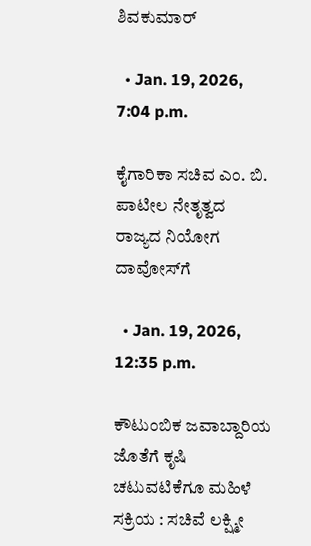ಶಿವಕುಮಾರ್

  • Jan. 19, 2026, 7:04 p.m.

ಕೈಗಾರಿಕಾ ಸಚಿವ ಎಂ. ಬಿ. ಪಾಟೀಲ ನೇತೃತ್ವದ ರಾಜ್ಯದ ನಿಯೋಗ ದಾವೋಸ್‌ಗೆ

  • Jan. 19, 2026, 12:35 p.m.

ಕೌಟುಂಬಿಕ ಜವಾಬ್ದಾರಿಯ ಜೊತೆಗೆ ಕೃಷಿ ಚಟುವಟಿಕೆಗೂ ಮಹಿಳೆ ಸಕ್ರಿಯ : ಸಚಿವೆ ಲಕ್ಷ್ಮೀ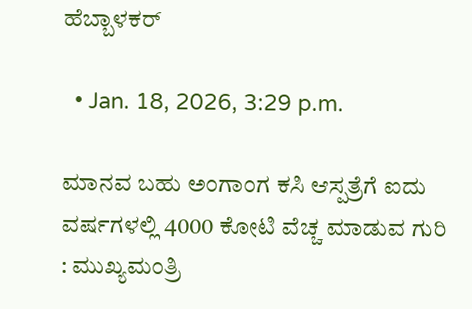ಹೆಬ್ಬಾಳಕರ್

  • Jan. 18, 2026, 3:29 p.m.

ಮಾನವ ಬಹು ಅಂಗಾಂಗ ಕಸಿ ಆಸ್ಪತ್ರೆಗೆ ಐದು ವರ್ಷಗಳಲ್ಲಿ 4000 ಕೋಟಿ ವೆಚ್ಚ ಮಾಡುವ ಗುರಿ : ಮುಖ್ಯಮಂತ್ರಿ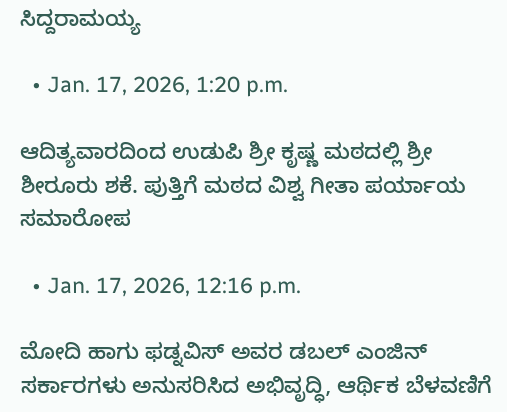ಸಿದ್ದರಾಮಯ್ಯ

  • Jan. 17, 2026, 1:20 p.m.

ಆದಿತ್ಯವಾರದಿಂದ ಉಡುಪಿ ಶ್ರೀ ಕೃಷ್ಣ ಮಠದಲ್ಲಿ ಶ್ರೀ ಶೀರೂರು ಶಕೆ. ಪುತ್ತಿಗೆ ಮಠದ ವಿಶ್ವ ಗೀತಾ ಪರ್ಯಾಯ ಸಮಾರೋಪ

  • Jan. 17, 2026, 12:16 p.m.

ಮೋದಿ ಹಾಗು ಫಡ್ನವಿಸ್ ಅವರ ಡಬಲ್ ಎಂಜಿನ್ ಸರ್ಕಾರಗಳು ಅನುಸರಿಸಿದ ಅಭಿವೃದ್ಧಿ, ಆರ್ಥಿಕ ಬೆಳವಣಿಗೆ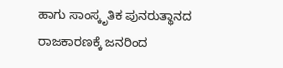ಹಾಗು ಸಾಂಸ್ಕೃತಿಕ ಪುನರುತ್ಥಾನದ ರಾಜಕಾರಣಕ್ಕೆ ಜನರಿಂದ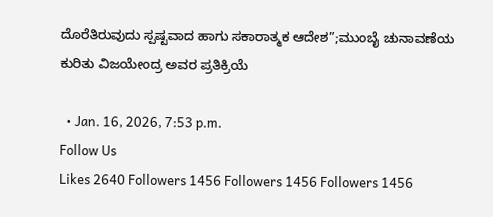ದೊರೆತಿರುವುದು ಸ್ಪಷ್ಟವಾದ ಹಾಗು ಸಕಾರಾತ್ಮಕ ಆದೇಶ”;ಮುಂಬೈ ಚುನಾವಣೆಯ ಕುರಿತು ವಿಜಯೇಂದ್ರ ಅವರ ಪ್ರತಿಕ್ರಿಯೆ

  • Jan. 16, 2026, 7:53 p.m.
Follow Us
Likes 2640 Followers 1456 Followers 1456 Followers 1456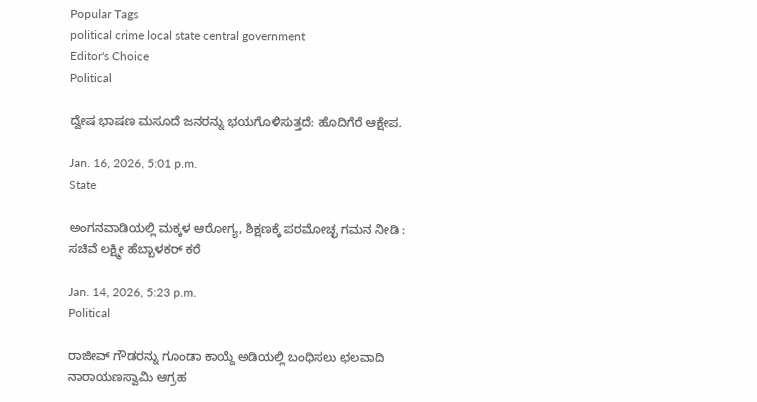Popular Tags
political crime local state central government
Editor's Choice
Political

ದ್ವೇಷ ಭಾಷಣ ಮಸೂದೆ ಜನರನ್ನು ಭಯಗೊಳಿಸುತ್ತದೆ: ಹೊದಿಗೆರೆ ಆಕ್ಷೇಪ.

Jan. 16, 2026, 5:01 p.m.
State

ಅಂಗನವಾಡಿಯಲ್ಲಿ ಮಕ್ಕಳ ಆರೋಗ್ಯ, ಶಿಕ್ಷಣಕ್ಕೆ ಪರಮೋಚ್ಛ ಗಮನ ನೀಡಿ : ಸಚಿವೆ ಲಕ್ಷ್ಮೀ ಹೆಬ್ಬಾಳಕರ್ ಕರೆ

Jan. 14, 2026, 5:23 p.m.
Political

ರಾಜೀವ್ ಗೌಡರನ್ನು ಗೂಂಡಾ ಕಾಯ್ದೆ ಅಡಿಯಲ್ಲಿ ಬಂಧಿಸಲು ಛಲವಾದಿ ನಾರಾಯಣಸ್ವಾಮಿ ಆಗ್ರಹ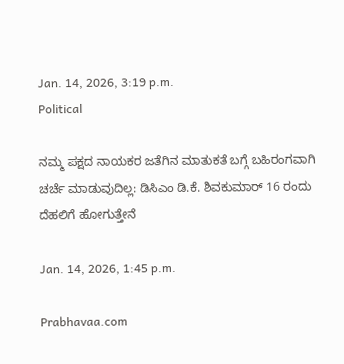Jan. 14, 2026, 3:19 p.m.
Political

ನಮ್ಮ ಪಕ್ಷದ ನಾಯಕರ ಜತೆಗಿನ ಮಾತುಕತೆ ಬಗ್ಗೆ ಬಹಿರಂಗವಾಗಿ ಚರ್ಚೆ ಮಾಡುವುದಿಲ್ಲ: ಡಿಸಿಎಂ ಡಿ.ಕೆ. ಶಿವಕುಮಾರ್ 16 ರಂದು ದೆಹಲಿಗೆ ಹೋಗುತ್ತೇನೆ

Jan. 14, 2026, 1:45 p.m.

Prabhavaa.com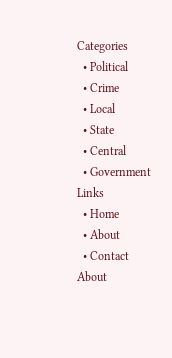Categories
  • Political
  • Crime
  • Local
  • State
  • Central
  • Government
Links
  • Home
  • About
  • Contact
About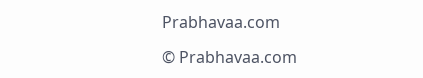Prabhavaa.com

© Prabhavaa.com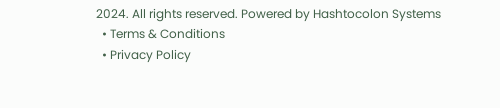2024. All rights reserved. Powered by Hashtocolon Systems
  • Terms & Conditions
  • Privacy Policy